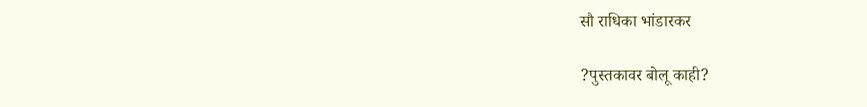सौ राधिका भांडारकर

?पुस्तकावर बोलू काही?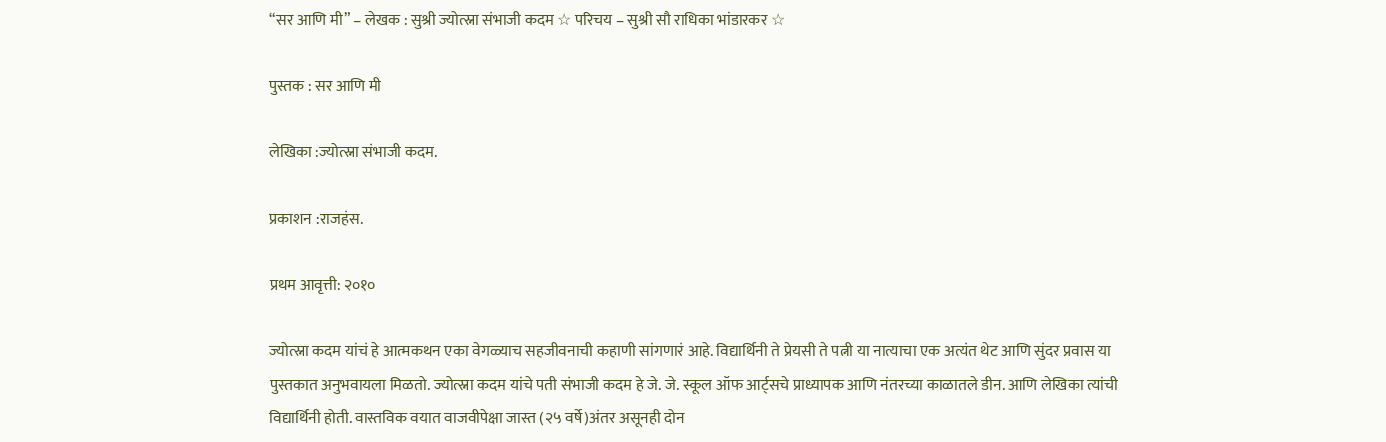“सर आणि मी” – लेखक : सुश्री ज्योत्स्ना संभाजी कदम ☆ परिचय – सुश्री सौ राधिका भांडारकर ☆

पुस्तक : सर आणि मी

लेखिका :ज्योत्स्ना संभाजी कदम.

प्रकाशन :राजहंस.

प्रथम आवृत्ती: २०१०

ज्योत्स्ना कदम यांचं हे आत्मकथन एका वेगळ्याच सहजीवनाची कहाणी सांगणारं आहे. विद्यार्थिनी ते प्रेयसी ते पत्नी या नात्याचा एक अत्यंत थेट आणि सुंदर प्रवास या पुस्तकात अनुभवायला मिळतो. ज्योत्स्ना कदम यांचे पती संभाजी कदम हे जे. जे. स्कूल ऑफ आर्ट्सचे प्राध्यापक आणि नंतरच्या काळातले डीन. आणि लेखिका त्यांची विद्यार्थिनी होती. वास्तविक वयात वाजवीपेक्षा जास्त (२५ वर्षे)अंतर असूनही दोन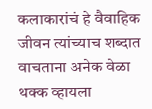कलाकारांचं हे वैवाहिक जीवन त्यांच्याच शब्दात वाचताना अनेक वेळा थक्क व्हायला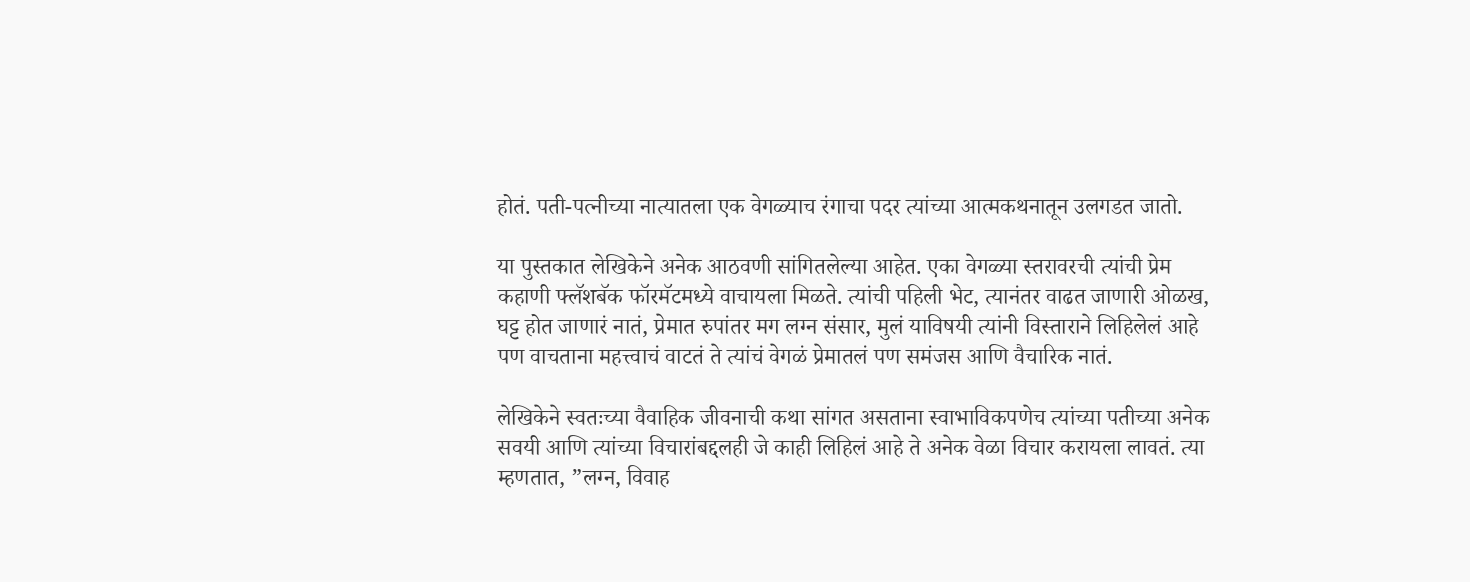होतं. पती-पत्नीच्या नात्यातला एक वेगळ्याच रंगाचा पदर त्यांच्या आत्मकथनातून उलगडत जातो.

या पुस्तकात लेखिकेने अनेक आठवणी सांगितलेल्या आहेत. एका वेगळ्या स्तरावरची त्यांची प्रेम कहाणी फ्लॅशबॅक फॉरमॅटमध्ये वाचायला मिळते. त्यांची पहिली भेट, त्यानंतर वाढत जाणारी ओळख, घट्ट होत जाणारं नातं, प्रेमात रुपांतर मग लग्न संसार, मुलं याविषयी त्यांनी विस्ताराने लिहिलेलं आहे पण वाचताना महत्त्वाचं वाटतं ते त्यांचं वेगळं प्रेमातलं पण समंजस आणि वैचारिक नातं.

लेखिकेने स्वतःच्या वैवाहिक जीवनाची कथा सांगत असताना स्वाभाविकपणेच त्यांच्या पतीच्या अनेक सवयी आणि त्यांच्या विचारांबद्दलही जे काही लिहिलं आहे ते अनेक वेळा विचार करायला लावतं. त्या म्हणतात, ”लग्न, विवाह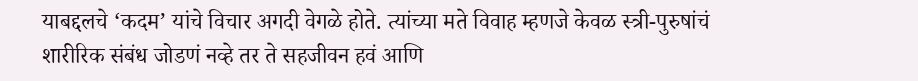याबद्दलचे ‘कदम’ यांचे विचार अगदी वेगळे होते. त्यांच्या मते विवाह म्हणजे केवळ स्त्री-पुरुषांचं शारीरिक संबंध जोडणं नव्हे तर ते सहजीवन हवं आणि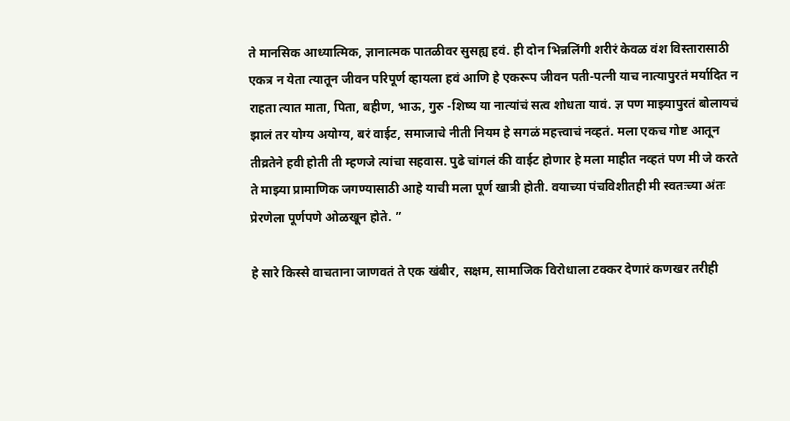ते मानसिक आध्यात्मिक, ज्ञानात्मक पातळीवर सुसह्य हवं. ही दोन भिन्नलिंगी शरीरं केवळ वंश विस्तारासाठी एकत्र न येता त्यातून जीवन परिपूर्ण व्हायला हवं आणि हे एकरूप जीवन पती-पत्नी याच नात्यापुरतं मर्यादित न राहता त्यात माता, पिता, बहीण, भाऊ, गुरु -शिष्य या नात्यांचं सत्व शोधता यावं. ज्ञ पण माझ्यापुरतं बोलायचं झालं तर योग्य अयोग्य, बरं वाईट, समाजाचे नीती नियम हे सगळं महत्त्वाचं नव्हतं. मला एकच गोष्ट आतून तीव्रतेने हवी होती ती म्हणजे त्यांचा सहवास. पुढे चांगलं की वाईट होणार हे मला माहीत नव्हतं पण मी जे करते ते माझ्या प्रामाणिक जगण्यासाठी आहे याची मला पूर्ण खात्री होती. वयाच्या पंचविशीतही मी स्वतःच्या अंतः प्रेरणेला पूर्णपणे ओळखून होते. ”

हे सारे किस्से वाचताना जाणवतं ते एक खंबीर, सक्षम, सामाजिक विरोधाला टक्कर देणारं कणखर तरीही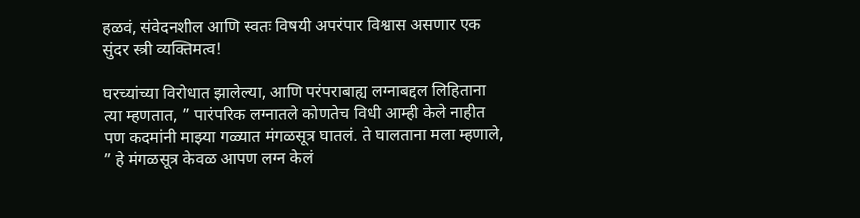हळवं, संवेदनशील आणि स्वतः विषयी अपरंपार विश्वास असणार एक सुंदर स्त्री व्यक्तिमत्व!

घरच्यांच्या विरोधात झालेल्या, आणि परंपराबाह्य लग्नाबद्दल लिहिताना त्या म्हणतात, ” पारंपरिक लग्नातले कोणतेच विधी आम्ही केले नाहीत पण कदमांनी माझ्या गळ्यात मंगळसूत्र घातलं. ते घालताना मला म्हणाले, ” हे मंगळसूत्र केवळ आपण लग्न केलं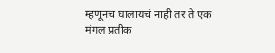म्हणूनच घालायचं नाही तर ते एक मंगल प्रतीक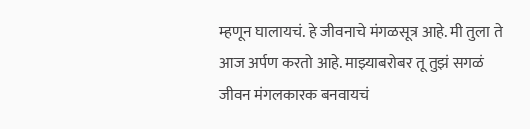म्हणून घालायचं. हे जीवनाचे मंगळसूत्र आहे. मी तुला ते आज अर्पण करतो आहे. माझ्याबरोबर तू तुझं सगळं जीवन मंगलकारक बनवायचं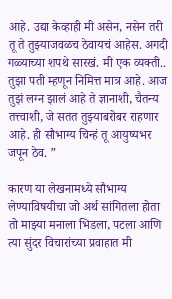आहे. उद्या केव्हाही मी असेन, नसेन तरी तू ते तुझ्याजवळच ठेवायचं आहेस. अगदी गळ्याच्या शपथे सारखं. मी एक व्यक्ती.. तुझा पती म्हणून निमित्त मात्र आहे. आज तुझं लग्न झालं आहे ते ज्ञानाशी, चैतन्य तत्त्वाशी, जे सतत तुझ्याबरोबर राहणार आहे. ही सौभाग्य चिन्हं तू आयुष्यभर जपून ठेव. ”

कारण या लेखनामध्ये सौभाग्य लेण्याविषयीचा जो अर्थ सांगितला होता तो माझ्या मनाला भिडला, पटला आणि त्या सुंदर विचारांच्या प्रवाहात मी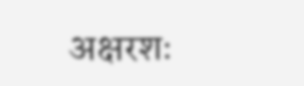अक्षरशः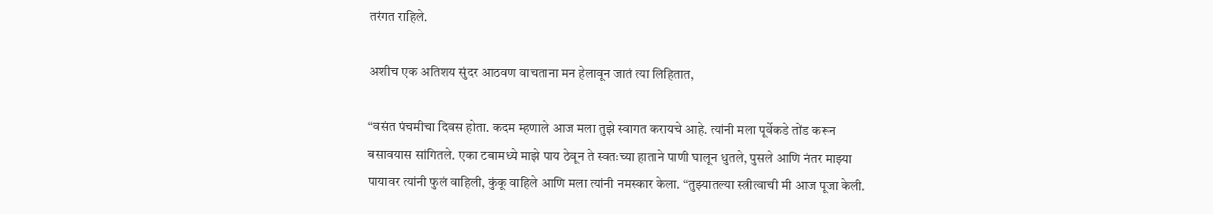तरंगत राहिले.

अशीच एक अतिशय सुंदर आठवण वाचताना मन हेलावून जातं त्या लिहितात,

“वसंत पंचमीचा दिवस होता. कदम म्हणाले आज मला तुझे स्वागत करायचे आहे. त्यांनी मला पूर्वेकडे तोंड करून बसावयास सांगितले. एका टबामध्ये माझे पाय ठेवून ते स्वतःच्या हाताने पाणी घालून धुतले, पुसले आणि नंतर माझ्या पायावर त्यांनी फुलं वाहिली, कुंकू वाहिले आणि मला त्यांनी नमस्कार केला. “तुझ्यातल्या स्त्रीत्वाची मी आज पूजा केली.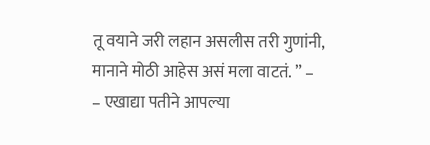तू वयाने जरी लहान असलीस तरी गुणांनी, मानाने मोठी आहेस असं मला वाटतं. ” – – एखाद्या पतीने आपल्या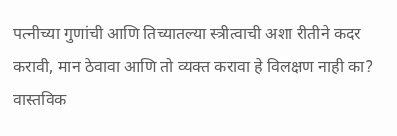पत्नीच्या गुणांची आणि तिच्यातल्या स्त्रीत्वाची अशा रीतीने कदर करावी, मान ठेवावा आणि तो व्यक्त करावा हे विलक्षण नाही का? वास्तविक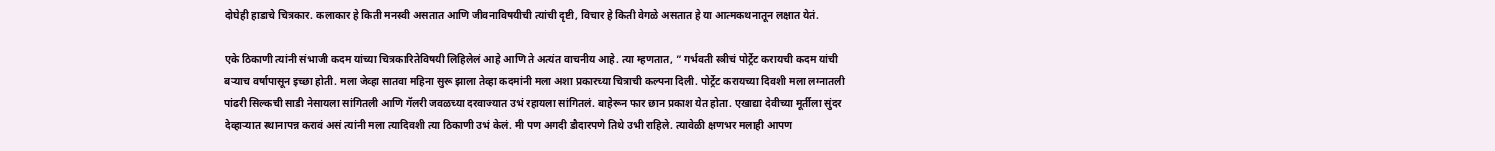दोघेही हाडाचे चित्रकार. कलाकार हे किती मनस्वी असतात आणि जीवनाविषयीची त्यांची दृष्टी, विचार हे किती वेगळे असतात हे या आत्मकथनातून लक्षात येतं.

एके ठिकाणी त्यांनी संभाजी कदम यांच्या चित्रकारितेविषयी लिहिलेलं आहे आणि ते अत्यंत वाचनीय आहे. त्या म्हणतात, ” गर्भवती स्त्रीचं पोर्ट्रेट करायची कदम यांची बऱ्याच वर्षापासून इच्छा होती. मला जेव्हा सातवा महिना सुरू झाला तेव्हा कदमांनी मला अशा प्रकारच्या चित्राची कल्पना दिली. पोर्ट्रेट करायच्या दिवशी मला लग्नातली पांढरी सिल्कची साडी नेसायला सांगितली आणि गॅलरी जवळच्या दरवाज्यात उभं रहायला सांगितलं. बाहेरून फार छान प्रकाश येत होता. एखाद्या देवीच्या मूर्तीला सुंदर देव्हार्‍यात स्थानापन्न करावं असं त्यांनी मला त्यादिवशी त्या ठिकाणी उभं केलं. मी पण अगदी डौदारपणे तिथे उभी राहिले. त्यावेळी क्षणभर मलाही आपण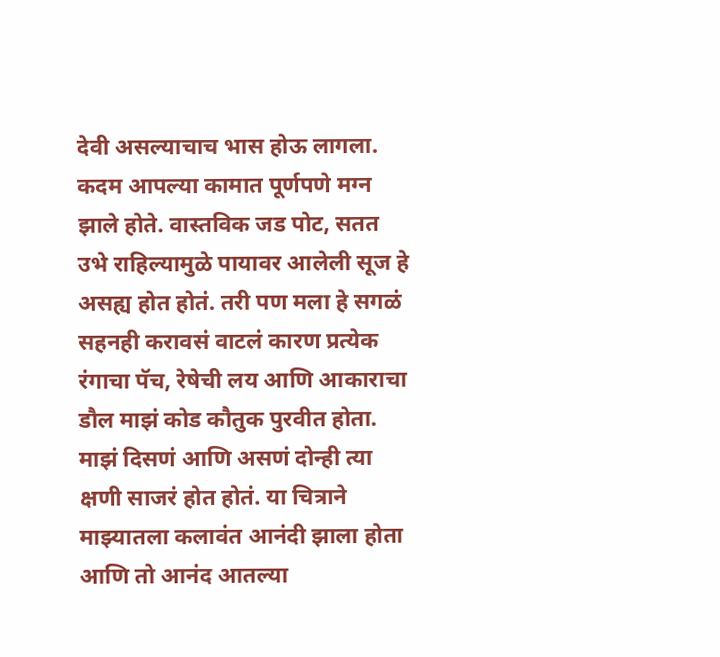देवी असल्याचाच भास होऊ लागला. कदम आपल्या कामात पूर्णपणे मग्न झाले होते. वास्तविक जड पोट, सतत उभे राहिल्यामुळे पायावर आलेली सूज हे असह्य होत होतं. तरी पण मला हे सगळं सहनही करावसं वाटलं कारण प्रत्येक रंगाचा पॅच, रेषेची लय आणि आकाराचा डौल माझं कोड कौतुक पुरवीत होता. माझं दिसणं आणि असणं दोन्ही त्या क्षणी साजरं होत होतं. या चित्राने माझ्यातला कलावंत आनंदी झाला होता आणि तो आनंद आतल्या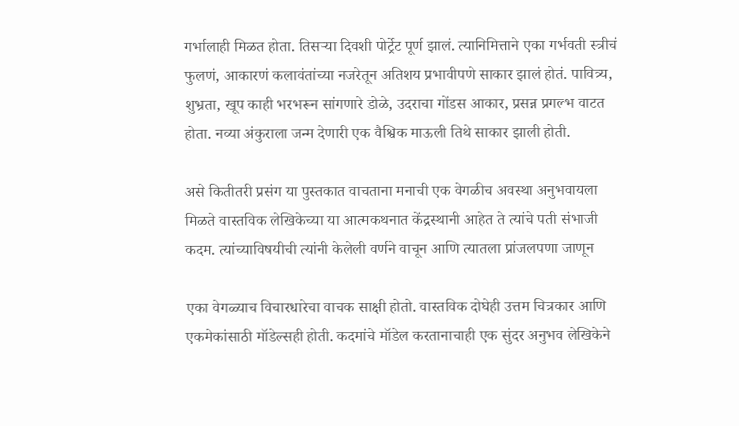गर्भालाही मिळत होता. तिसऱ्या दिवशी पोर्ट्रेट पूर्ण झालं. त्यानिमित्ताने एका गर्भवती स्त्रीचं फुलणं, आकारणं कलावंतांच्या नजरेतून अतिशय प्रभावीपणे साकार झालं होतं. पावित्र्य, शुभ्रता, खूप काही भरभरून सांगणारे डोळे, उदराचा गोंडस आकार, प्रसन्न प्रगल्भ वाटत होता. नव्या अंकुराला जन्म देणारी एक वैश्विक माऊली तिथे साकार झाली होती.

असे कितीतरी प्रसंग या पुस्तकात वाचताना मनाची एक वेगळीच अवस्था अनुभवायला मिळते वास्तविक लेखिकेच्या या आत्मकथनात केंद्रस्थानी आहेत ते त्यांचे पती संभाजी कदम. त्यांच्याविषयीची त्यांनी केलेली वर्णने वाचून आणि त्यातला प्रांजलपणा जाणून

एका वेगळ्याच विचारधारेचा वाचक साक्षी होतो. वास्तविक दोघेही उत्तम चित्रकार आणि एकमेकांसाठी मॉडेल्सही होती. कदमांचे मॉडेल करतानाचाही एक सुंदर अनुभव लेखिकेने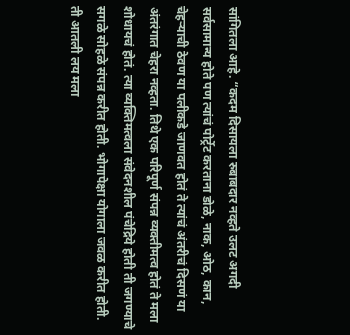सांगितला आहे. “कदम दिसायला रुबाबदार नव्हते उलट अगदी सर्वसामान्य होते पण त्यांचं पोर्ट्रेट करताना डोळे, नाक, ओठ, कान, चेहऱ्याची ठेवण या पलीकडे जाणवत होतं ते त्यांचं अंतरीचं दिसणं या अंतरंगात चेहरा नव्हता. तिथे एक परिपूर्ण संपन्न व्यक्तीमत्व होतं ते मला शोधायचं होतं. त्या व्यक्तिमत्वला संवेदनशील पंचेद्रिये होती ती जगण्याचे सगळे सोहळे संपन्न करीत होती. भोगापेक्षा योगाला जवळ करीत होती. ती आतली लय मला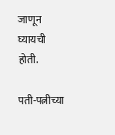जाणून घ्यायची होती.

पती-पत्नीच्या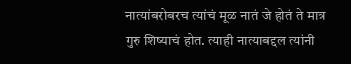नात्यांबरोबरच त्यांचं मूळ नातं जे होतं ते मात्र गुरु शिष्याचं होत. त्याही नात्याबद्दल त्यांनी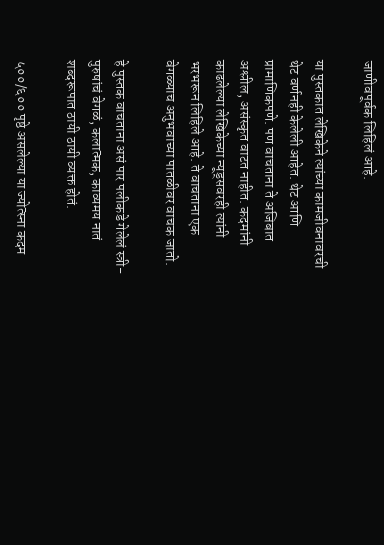जाणीवपूर्वक लिहिलं आहे.

या पुस्तकात लेखिकेने त्यांच्या कामजीवनावरची थेट वर्णनही केलेली आहेत. थेट आणि प्रामाणिकपणे. पण वाचताना ते अजिबात अश्लील, असंस्कृत वाटत नाहीत. कदमांनी काढलेल्या लेखिकेच्या न्यूड्सवरही त्यांनी भरभरून लिहिले आहे. ते वाचताना एक वेगळ्याच अनुभवाच्या पातळीवर वाचक जातो.

हे पुस्तक वाचताना असं पार पलीकडे गेलेलं स्त्री-पुरुषांचं वेगळं, कलात्मक, काव्यमय नातं शब्दरूपात ठायी ठायी व्यक्त होतं.

५००/६०० पृष्ठे असलेल्या या ज्योत्स्ना कदम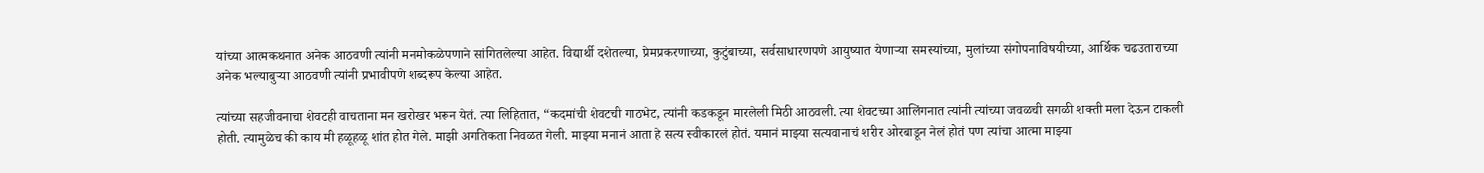यांच्या आत्मकथनात अनेक आठवणी त्यांनी मनमोकळेपणाने सांगितलेल्या आहेत. विद्यार्थी दशेतल्या, प्रेमप्रकरणाच्या, कुटुंबाच्या, सर्वसाधारणपणे आयुष्यात येणार्‍या समस्यांच्या, मुलांच्या संगोपनाविषयीच्या, आर्थिक चढउताराच्या अनेक भल्याबुर्‍या आठवणी त्यांनी प्रभावीपणे शब्दरूप केल्या आहेत.

त्यांच्या सहजीवनाचा शेवटही वाचताना मन खरोखर भरून येतं. त्या लिहितात, “कदमांची शेवटची गाठभेट, त्यांनी कडकडून मारलेली मिठी आठवली. त्या शेवटच्या आलिंगनात त्यांनी त्यांच्या जवळची सगळी शक्ती मला देऊन टाकली होती. त्यामुळेच की काय मी हळूहळू शांत होत गेले. माझी अगतिकता निवळत गेली. माझ्या मनानं आता हे सत्य स्वीकारलं होतं. यमानं माझ्या सत्यवानाचं शरीर ओरबाडून नेलं होतं पण त्यांचा आत्मा माझ्या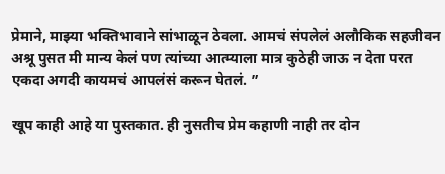प्रेमाने, माझ्या भक्तिभावाने सांभाळून ठेवला. आमचं संपलेलं अलौकिक सहजीवन अश्रू पुसत मी मान्य केलं पण त्यांच्या आत्म्याला मात्र कुठेही जाऊ न देता परत एकदा अगदी कायमचं आपलंसं करून घेतलं. ”

खूप काही आहे या पुस्तकात. ही नुसतीच प्रेम कहाणी नाही तर दोन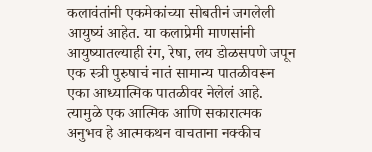कलावंतांनी एकमेकांच्या सोबतीनं जगलेली आयुष्यं आहेत. या कलाप्रेमी माणसांनी आयुष्यातल्याही रंग, रेषा, लय डोळसपणे जपून एक स्त्री पुरुषाचं नातं सामान्य पातळीवरून एका आध्यात्मिक पातळीवर नेलेलं आहे. त्यामुळे एक आत्मिक आणि सकारात्मक अनुभव हे आत्मकथन वाचताना नक्कीच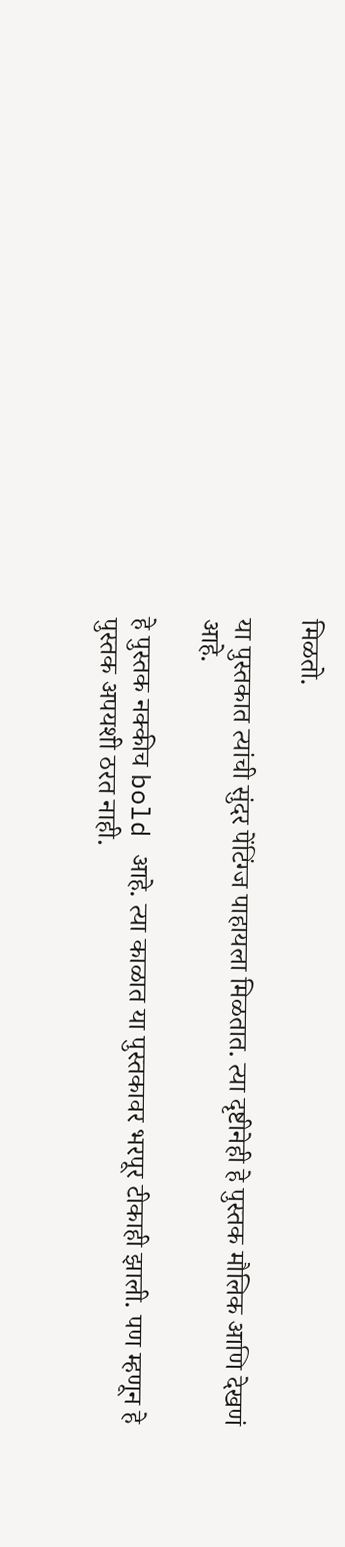मिळतो.

या पुस्तकात त्यांची सुंदर पेंटिंग्ज पाहायला मिळतात. त्या दृष्टीनेही हे पुस्तक मौलिक आणि देखणं आहे.

हे पुस्तक नक्कीच bold आहे. त्या काळात या पुस्तकावर भरपूर टीकाही झाली. पण म्हणून हे पुस्तक अपयशी ठरत नाही.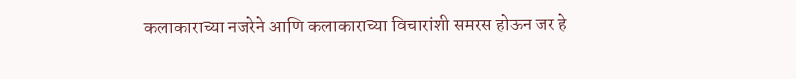कलाकाराच्या नजरेने आणि कलाकाराच्या विचारांशी समरस होऊन जर हे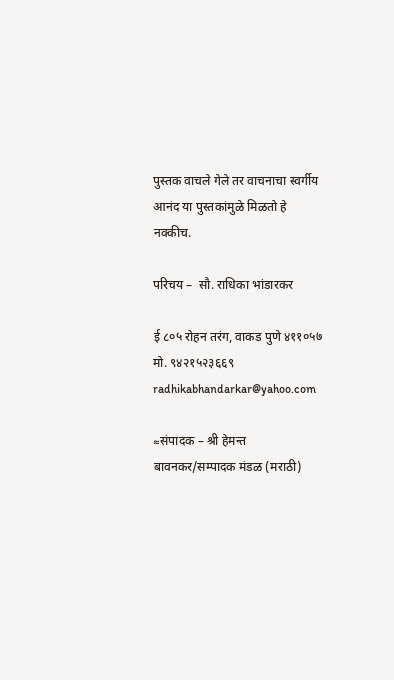पुस्तक वाचले गेले तर वाचनाचा स्वर्गीय आनंद या पुस्तकांमुळे मिळतो हे नक्कीच.

परिचय –  सौ. राधिका भांडारकर

ई ८०५ रोहन तरंग, वाकड पुणे ४११०५७ मो. ९४२१५२३६६९ radhikabhandarkar@yahoo.com

≈संपादक – श्री हेमन्त बावनकर/सम्पादक मंडळ (मराठी)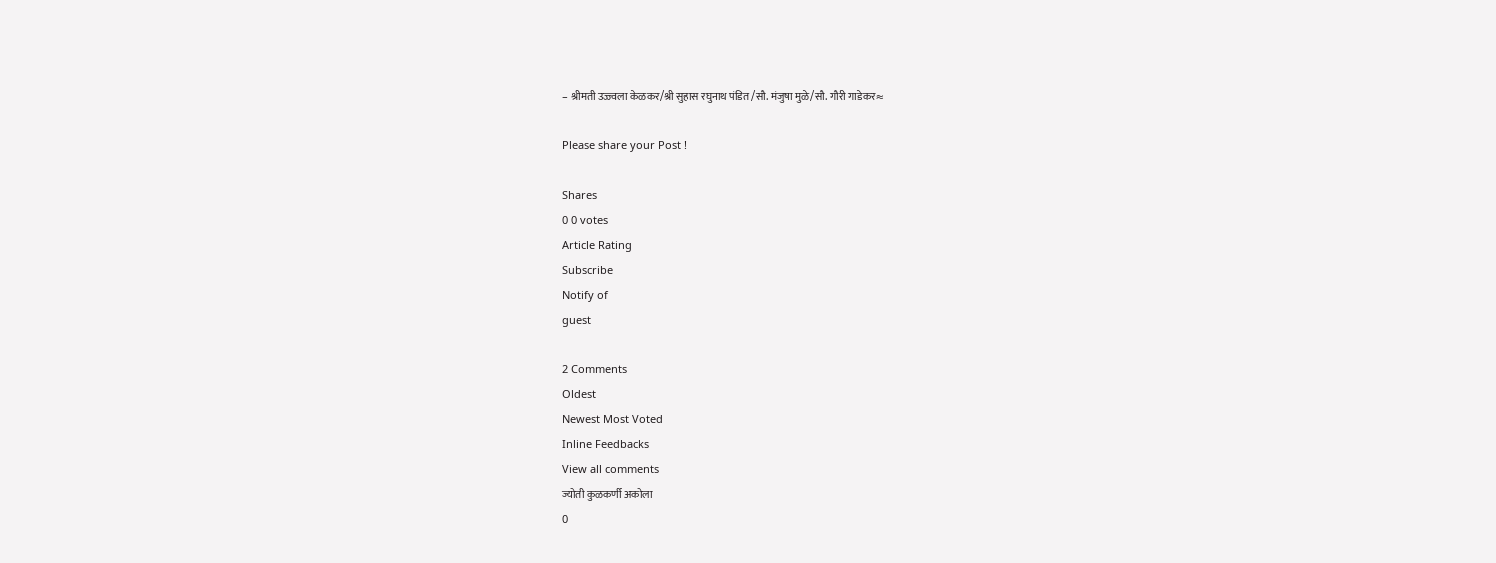– श्रीमती उज्ज्वला केळकर/श्री सुहास रघुनाथ पंडित /सौ. मंजुषा मुळे/सौ. गौरी गाडेकर≈

Please share your Post !

Shares
0 0 votes
Article Rating
Subscribe
Notify of
guest

2 Comments
Oldest
Newest Most Voted
Inline Feedbacks
View all comments
ज्योती कुळकर्णी अकोला
0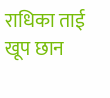राधिका ताई खूप छान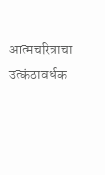आत्मचरित्राचा उत्कंठावर्धक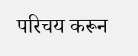परिचय करून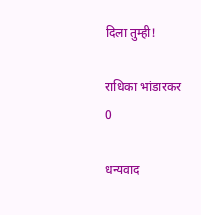दिला तुम्ही!

राधिका भांडारकर
0

धन्यवाद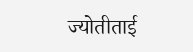ज्योतीताई